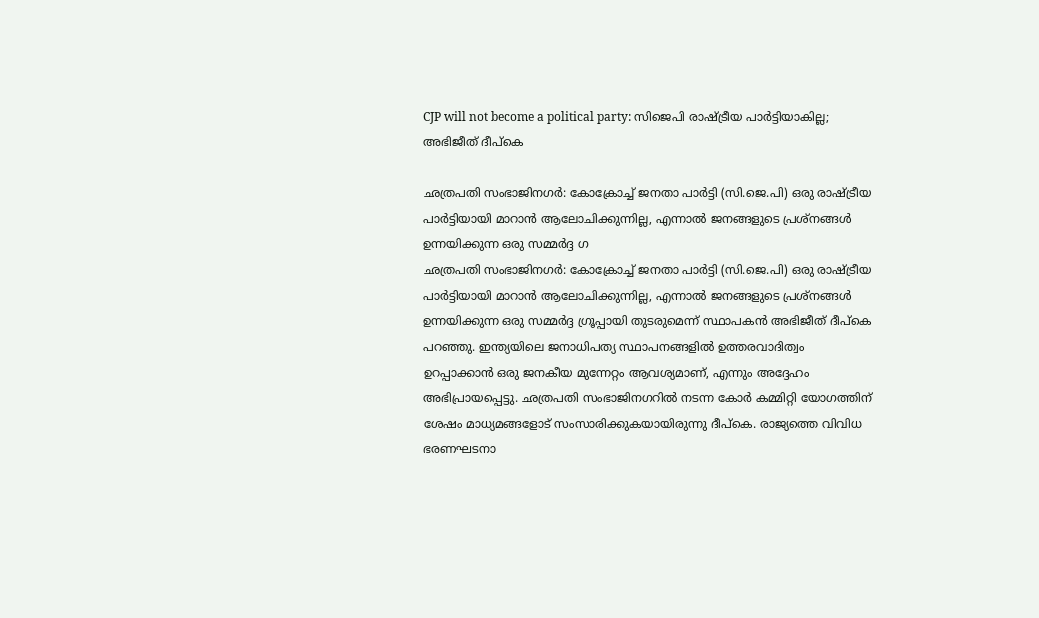CJP will not become a political party: സിജെപി രാഷ്ട്രീയ പാർട്ടിയാകില്ല; അഭിജീത് ദീപ്കെ

ഛത്രപതി സംഭാജിനഗർ: കോക്രോച്ച് ജനതാ പാർട്ടി (സി.ജെ.പി) ഒരു രാഷ്ട്രീയ പാർട്ടിയായി മാറാൻ ആലോചിക്കുന്നില്ല, എന്നാൽ ജനങ്ങളുടെ പ്രശ്നങ്ങൾ ഉന്നയിക്കുന്ന ഒരു സമ്മർദ്ദ ഗ
ഛത്രപതി സംഭാജിനഗർ: കോക്രോച്ച് ജനതാ പാർട്ടി (സി.ജെ.പി) ഒരു രാഷ്ട്രീയ പാർട്ടിയായി മാറാൻ ആലോചിക്കുന്നില്ല, എന്നാൽ ജനങ്ങളുടെ പ്രശ്നങ്ങൾ ഉന്നയിക്കുന്ന ഒരു സമ്മർദ്ദ ഗ്രൂപ്പായി തുടരുമെന്ന് സ്ഥാപകൻ അഭിജീത് ദീപ്കെ പറഞ്ഞു. ഇന്ത്യയിലെ ജനാധിപത്യ സ്ഥാപനങ്ങളിൽ ഉത്തരവാദിത്വം ഉറപ്പാക്കാൻ ഒരു ജനകീയ മുന്നേറ്റം ആവശ്യമാണ്, എന്നും അദ്ദേഹം അഭിപ്രായപ്പെട്ടു. ഛത്രപതി സംഭാജിനഗറിൽ നടന്ന കോർ കമ്മിറ്റി യോഗത്തിന് ശേഷം മാധ്യമങ്ങളോട് സംസാരിക്കുകയായിരുന്നു ദീപ്കെ. രാജ്യത്തെ വിവിധ ഭരണഘടനാ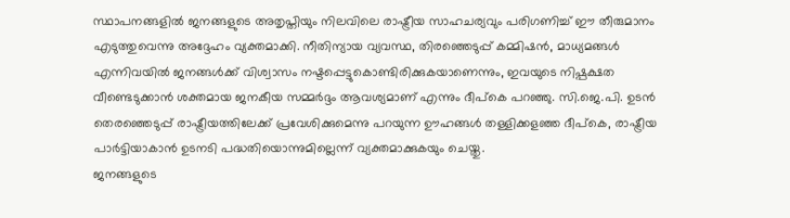സ്ഥാപനങ്ങളിൽ ജനങ്ങളുടെ അതൃപ്തിയും നിലവിലെ രാഷ്ട്രീയ സാഹചര്യവും പരിഗണിച്ച് ഈ തീരുമാനം എടുത്തുവെന്നു അദ്ദേഹം വ്യക്തമാക്കി. നീതിന്യായ വ്യവസ്ഥ, തിരഞ്ഞെടുപ്പ് കമ്മിഷൻ, മാധ്യമങ്ങൾ എന്നിവയിൽ ജനങ്ങൾക്ക് വിശ്വാസം നഷ്ടപ്പെട്ടുകൊണ്ടിരിക്കുകയാണെന്നും, ഇവയുടെ നിഷ്പക്ഷത വീണ്ടെടുക്കാൻ ശക്തമായ ജനകീയ സമ്മർദ്ദം ആവശ്യമാണ് എന്നും ദീപ്കെ പറഞ്ഞു. സി.ജെ.പി. ഉടൻ തെരഞ്ഞെടുപ്പ് രാഷ്ട്രീയത്തിലേക്ക് പ്രവേശിക്കുമെന്നു പറയുന്ന ഊഹങ്ങൾ തള്ളിക്കളഞ്ഞ ദീപ്കെ, രാഷ്ട്രീയ പാർട്ടിയാകാൻ ഉടനടി പദ്ധതിയൊന്നുമില്ലെന്ന് വ്യക്തമാക്കുകയും ചെയ്തു.
ജനങ്ങളുടെ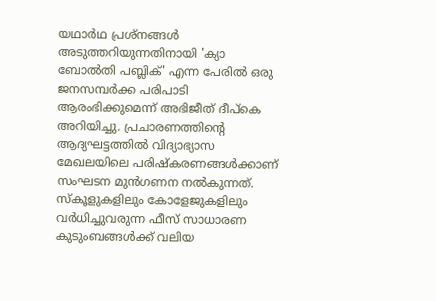യഥാർഥ പ്രശ്നങ്ങൾ അടുത്തറിയുന്നതിനായി 'ക്യാ ബോൽതി പബ്ലിക്' എന്ന പേരിൽ ഒരു ജനസമ്പർക്ക പരിപാടി ആരംഭിക്കുമെന്ന് അഭിജീത് ദീപ്കെ അറിയിച്ചു. പ്രചാരണത്തിന്റെ ആദ്യഘട്ടത്തിൽ വിദ്യാഭ്യാസ മേഖലയിലെ പരിഷ്കരണങ്ങൾക്കാണ് സംഘടന മുൻഗണന നൽകുന്നത്. സ്കൂളുകളിലും കോളേജുകളിലും വർധിച്ചുവരുന്ന ഫീസ് സാധാരണ കുടുംബങ്ങൾക്ക് വലിയ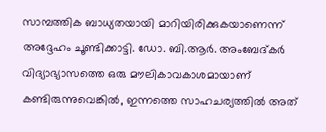സാമ്പത്തിക ബാധ്യതയായി മാറിയിരിക്കുകയാണെന്ന് അദ്ദേഹം ചൂണ്ടിക്കാട്ടി. ഡോ. ബി.ആർ. അംബേദ്കർ വിദ്യാഭ്യാസത്തെ ഒരു മൗലികാവകാശമായാണ് കണ്ടിരുന്നുവെങ്കിൽ, ഇന്നത്തെ സാഹചര്യത്തിൽ അത്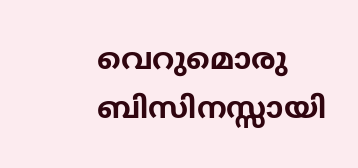വെറുമൊരു ബിസിനസ്സായി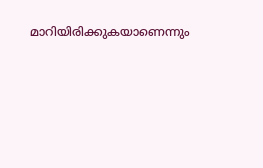മാറിയിരിക്കുകയാണെന്നും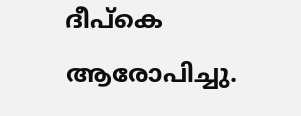ദീപ്കെ ആരോപിച്ചു.